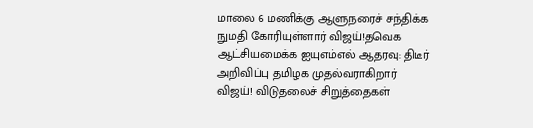மாலை 6 மணிக்கு ஆளுநரைச் சந்திக்க நுமதி கோரியுள்ளார் விஜய்!தவெக ஆட்சியமைக்க ஐயுஎம்எல் ஆதரவு: திடீர் அறிவிப்பு தமிழக முதல்வராகிறார் விஜய்! விடுதலைச் சிறுத்தைகள்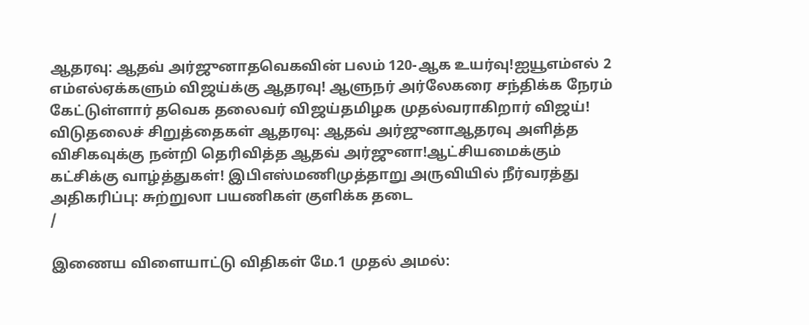ஆதரவு: ஆதவ் அர்ஜுனாதவெகவின் பலம் 120-ஆக உயர்வு!ஐயூஎம்எல் 2 எம்எல்ஏக்களும் விஜய்க்கு ஆதரவு! ஆளுநர் அர்லேகரை சந்திக்க நேரம் கேட்டுள்ளார் தவெக தலைவர் விஜய்தமிழக முதல்வராகிறார் விஜய்! விடுதலைச் சிறுத்தைகள் ஆதரவு: ஆதவ் அர்ஜுனாஆதரவு அளித்த விசிகவுக்கு நன்றி தெரிவித்த ஆதவ் அர்ஜுனா!ஆட்சியமைக்கும் கட்சிக்கு வாழ்த்துகள்! இபிஎஸ்மணிமுத்தாறு அருவியில் நீர்வரத்து அதிகரிப்பு: சுற்றுலா பயணிகள் குளிக்க தடை
/

இணைய விளையாட்டு விதிகள் மே.1 முதல் அமல்: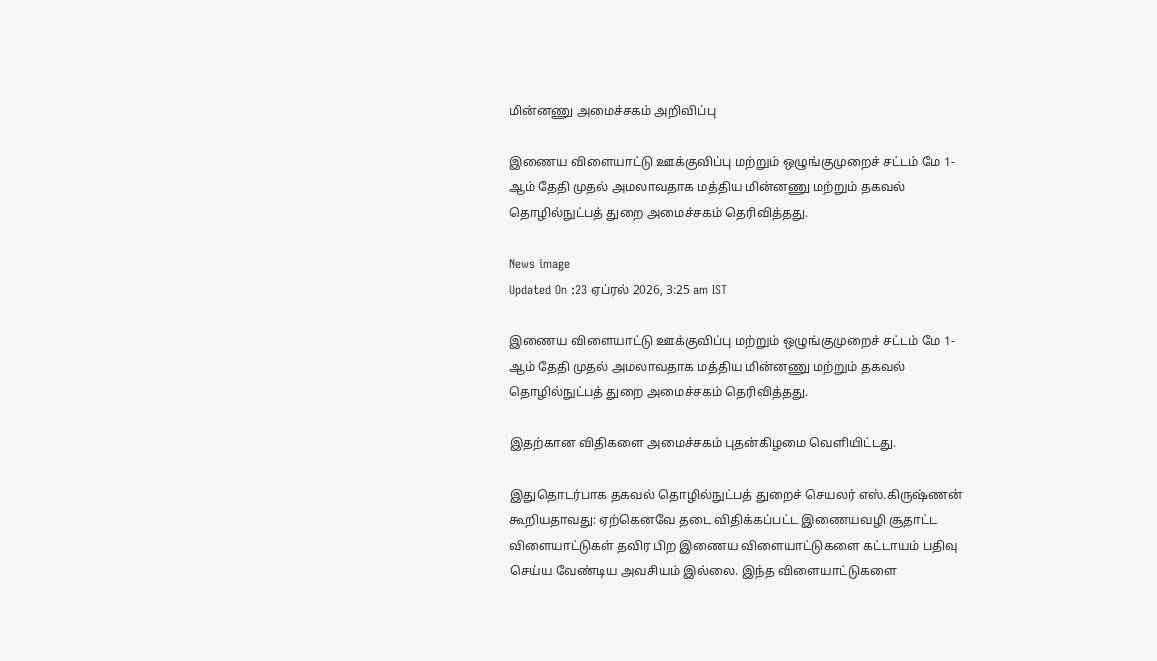மின்னணு அமைச்சகம் அறிவிப்பு

இணைய விளையாட்டு ஊக்குவிப்பு மற்றும் ஒழுங்குமுறைச் சட்டம் மே 1-ஆம் தேதி முதல் அமலாவதாக மத்திய மின்னணு மற்றும் தகவல் தொழில்நுட்பத் துறை அமைச்சகம் தெரிவித்தது.

News image
Updated On :23 ஏப்ரல் 2026, 3:25 am IST

இணைய விளையாட்டு ஊக்குவிப்பு மற்றும் ஒழுங்குமுறைச் சட்டம் மே 1-ஆம் தேதி முதல் அமலாவதாக மத்திய மின்னணு மற்றும் தகவல் தொழில்நுட்பத் துறை அமைச்சகம் தெரிவித்தது.

இதற்கான விதிகளை அமைச்சகம் புதன்கிழமை வெளியிட்டது.

இதுதொடர்பாக தகவல் தொழில்நுட்பத் துறைச் செயலர் எஸ்.கிருஷ்ணன் கூறியதாவது: ஏற்கெனவே தடை விதிக்கப்பட்ட இணையவழி சூதாட்ட விளையாட்டுகள் தவிர பிற இணைய விளையாட்டுகளை கட்டாயம் பதிவு செய்ய வேண்டிய அவசியம் இல்லை. இந்த விளையாட்டுகளை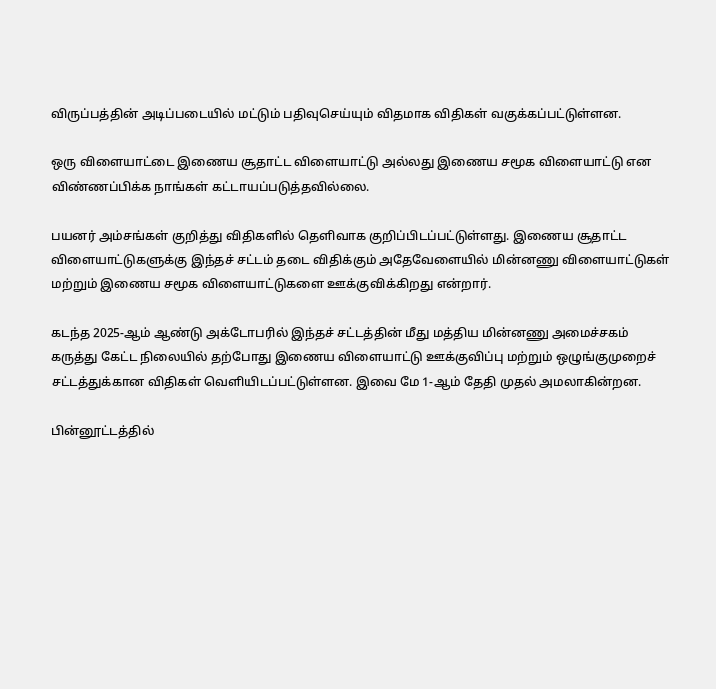விருப்பத்தின் அடிப்படையில் மட்டும் பதிவுசெய்யும் விதமாக விதிகள் வகுக்கப்பட்டுள்ளன.

ஒரு விளையாட்டை இணைய சூதாட்ட விளையாட்டு அல்லது இணைய சமூக விளையாட்டு என விண்ணப்பிக்க நாங்கள் கட்டாயப்படுத்தவில்லை.

பயனர் அம்சங்கள் குறித்து விதிகளில் தெளிவாக குறிப்பிடப்பட்டுள்ளது. இணைய சூதாட்ட விளையாட்டுகளுக்கு இந்தச் சட்டம் தடை விதிக்கும் அதேவேளையில் மின்னணு விளையாட்டுகள் மற்றும் இணைய சமூக விளையாட்டுகளை ஊக்குவிக்கிறது என்றார்.

கடந்த 2025-ஆம் ஆண்டு அக்டோபரில் இந்தச் சட்டத்தின் மீது மத்திய மின்னணு அமைச்சகம் கருத்து கேட்ட நிலையில் தற்போது இணைய விளையாட்டு ஊக்குவிப்பு மற்றும் ஒழுங்குமுறைச் சட்டத்துக்கான விதிகள் வெளியிடப்பட்டுள்ளன. இவை மே 1-ஆம் தேதி முதல் அமலாகின்றன.

பின்னூட்டத்தில்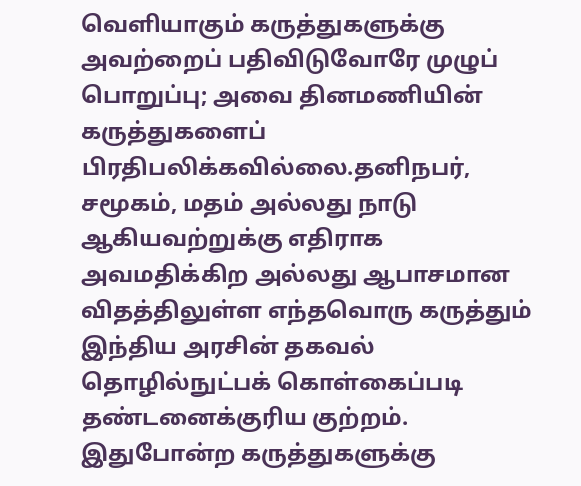வெளியாகும் கருத்துகளுக்கு அவற்றைப் பதிவிடுவோரே முழுப் பொறுப்பு; அவை தினமணியின் கருத்துகளைப் பிரதிபலிக்கவில்லை.தனிநபர், சமூகம், மதம் அல்லது நாடு ஆகியவற்றுக்கு எதிராக அவமதிக்கிற அல்லது ஆபாசமான விதத்திலுள்ள எந்தவொரு கருத்தும் இந்திய அரசின் தகவல் தொழில்நுட்பக் கொள்கைப்படி தண்டனைக்குரிய குற்றம். இதுபோன்ற கருத்துகளுக்கு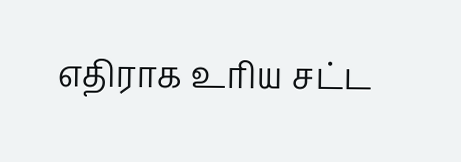எதிராக உரிய சட்ட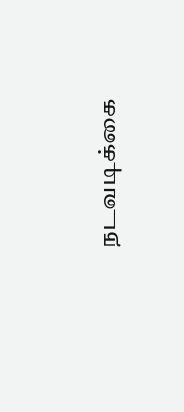நடவடிக்கை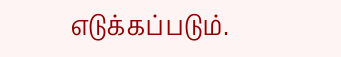எடுக்கப்படும்.